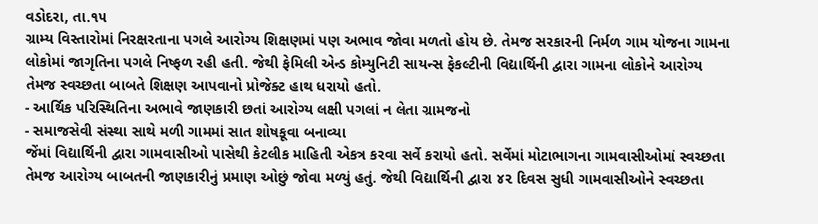વડોદરા, તા.૧૫
ગ્રામ્ય વિસ્તારોમાં નિરક્ષરતાના પગલે આરોગ્ય શિક્ષણમાં પણ અભાવ જોવા મળતો હોય છે. તેમજ સરકારની નિર્મળ ગામ યોજના ગામના લોકોમાં જાગૃતિના પગલે નિષ્ફળ રહી હતી. જેથી ફેમિલી એન્ડ કોમ્યુનિટી સાયન્સ ફેકલ્ટીની વિદ્યાર્થિની દ્વારા ગામના લોકોને આરોગ્ય તેમજ સ્વચ્છતા બાબતે શિક્ષણ આપવાનો પ્રોજેક્ટ હાથ ધરાયો હતો.
- આર્થિક પરિસ્થિતિના અભાવે જાણકારી છતાં આરોગ્ય લક્ષી પગલાં ન લેતા ગ્રામજનો
- સમાજસેવી સંસ્થા સાથે મળી ગામમાં સાત શોષકૂવા બનાવ્યા
જેંમાં વિદ્યાર્થિની દ્વારા ગામવાસીઓ પાસેથી કેટલીક માહિતી એકત્ર કરવા સર્વે કરાયો હતો. સર્વેમાં મોટાભાગના ગામવાસીઓમાં સ્વચ્છતા તેમજ આરોગ્ય બાબતની જાણકારીનું પ્રમાણ ઓછું જોવા મળ્યું હતું. જેથી વિદ્યાર્થિની દ્વારા ૪૨ દિવસ સુધી ગામવાસીઓને સ્વચ્છતા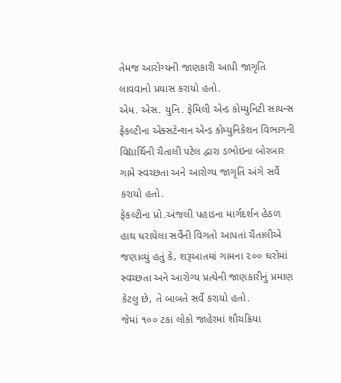તેમજ આરોગ્યની જાણકારી આપી જાગૃતિ લાવવાનો પ્રયાસ કરાયો હતો.
એમ. એસ. યુનિ. ફેમિલી એન્ડ કોમ્યુનિટી સાયન્સ ફેકલ્ટીના એક્સટેન્શન એન્ડ કોમ્યુનિકેશન વિભાગની વિદ્યાર્થિની ચૈતાલી પટેલ દ્વારા ડભોઇના બોરબાર ગામે સ્વચ્છતા અને આરોગ્ય જાગૃતિ અંગે સર્વે કરાયો હતો.
ફેકલ્ટીના પ્રો.અંજલી પહાડના માર્ગદર્શન હેઠળ હાથ ધરાયેલા સર્વેની વિગતો આપતાં ચૈતાલીએ જણાવ્યું હતું કે, શરૂઆતમાં ગામના ૨૦૦ ઘરોમાં સ્વચ્છતા અને આરોગ્ય પ્રત્યેની જાણકારીનું પ્રમાણ કેટલુ છે, તે બાબતે સર્વે કરાયો હતો.
જેમાં ૧૦૦ ટકા લોકો જાહેરમાં શૌચક્રિયા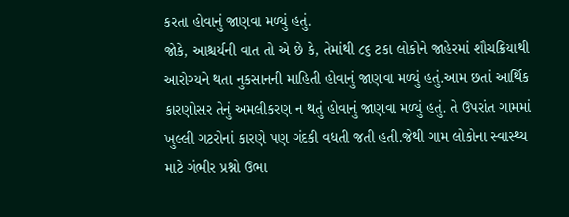કરતા હોવાનું જાણવા મળ્યું હતું.
જોકે, આશ્ચર્યની વાત તો એ છે કે, તેમાંથી ૮૬ ટકા લોકોને જાહેરમાં શૌચક્રિયાથી આરોગ્યને થતા નુકસાનની માહિતી હોવાનું જાણવા મળ્યું હતું.આમ છતાં આર્થિક કારણોસર તેનું અમલીકરણ ન થતું હોવાનું જાણવા મળ્યું હતું. તે ઉપરાંત ગામમાં ખુલ્લી ગટરોનાં કારણે પણ ગંદકી વધતી જતી હતી.જેથી ગામ લોકોના સ્વાસ્થ્ય માટે ગંભીર પ્રશ્નો ઉભા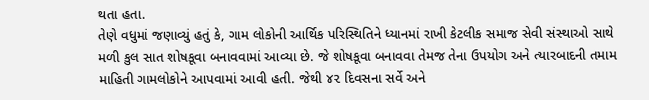થતા હતા.
તેણે વધુમાં જણાવ્યું હતું કે, ગામ લોકોની આર્થિક પરિસ્થિતિને ધ્યાનમાં રાખી કેટલીક સમાજ સેવી સંસ્થાઓ સાથે મળી કુલ સાત શોષકૂવા બનાવવામાં આવ્યા છે. જે શોષકૂવા બનાવવા તેમજ તેના ઉપયોગ અને ત્યારબાદની તમામ માહિતી ગામલોકોને આપવામાં આવી હતી. જેથી ૪૨ દિવસના સર્વે અને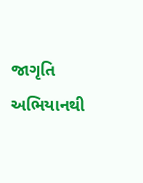જાગૃતિ અભિયાનથી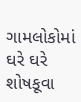ગામલોકોમાં ઘરે ઘરે શોષકૂવા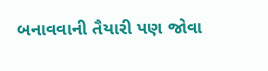બનાવવાની તૈયારી પણ જોવા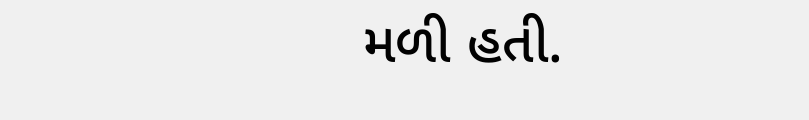મળી હતી.